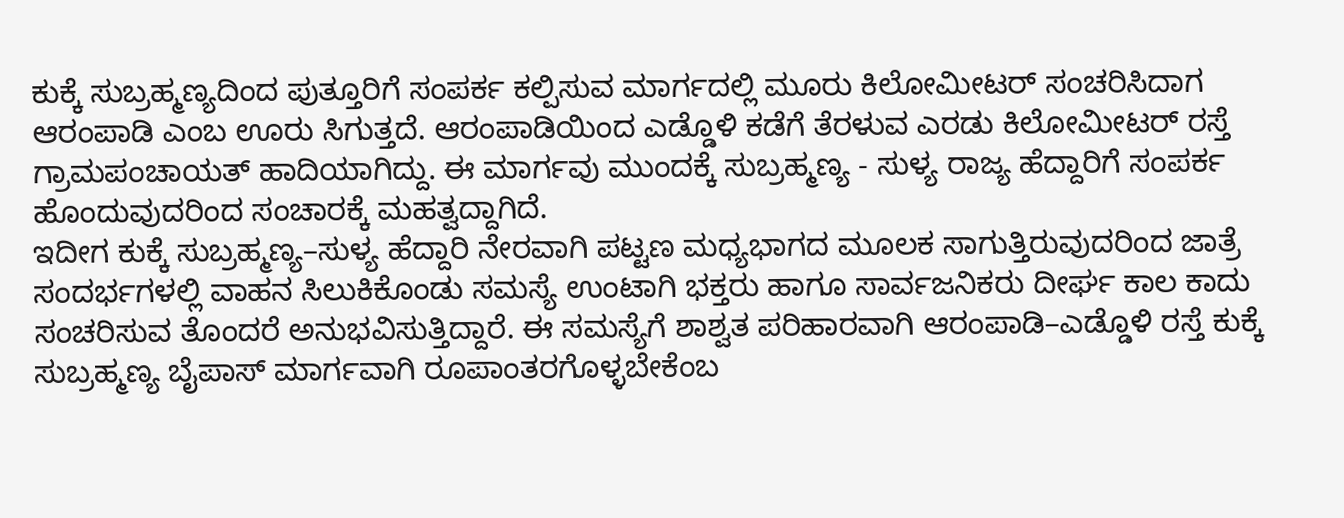ಕುಕ್ಕೆ ಸುಬ್ರಹ್ಮಣ್ಯದಿಂದ ಪುತ್ತೂರಿಗೆ ಸಂಪರ್ಕ ಕಲ್ಪಿಸುವ ಮಾರ್ಗದಲ್ಲಿ ಮೂರು ಕಿಲೋಮೀಟರ್ ಸಂಚರಿಸಿದಾಗ ಆರಂಪಾಡಿ ಎಂಬ ಊರು ಸಿಗುತ್ತದೆ. ಆರಂಪಾಡಿಯಿಂದ ಎಡ್ಡೊಳಿ ಕಡೆಗೆ ತೆರಳುವ ಎರಡು ಕಿಲೋಮೀಟರ್ ರಸ್ತೆ ಗ್ರಾಮಪಂಚಾಯತ್ ಹಾದಿಯಾಗಿದ್ದು. ಈ ಮಾರ್ಗವು ಮುಂದಕ್ಕೆ ಸುಬ್ರಹ್ಮಣ್ಯ - ಸುಳ್ಯ ರಾಜ್ಯ ಹೆದ್ದಾರಿಗೆ ಸಂಪರ್ಕ ಹೊಂದುವುದರಿಂದ ಸಂಚಾರಕ್ಕೆ ಮಹತ್ವದ್ದಾಗಿದೆ.
ಇದೀಗ ಕುಕ್ಕೆ ಸುಬ್ರಹ್ಮಣ್ಯ–ಸುಳ್ಯ ಹೆದ್ದಾರಿ ನೇರವಾಗಿ ಪಟ್ಟಣ ಮಧ್ಯಭಾಗದ ಮೂಲಕ ಸಾಗುತ್ತಿರುವುದರಿಂದ ಜಾತ್ರೆ ಸಂದರ್ಭಗಳಲ್ಲಿ ವಾಹನ ಸಿಲುಕಿಕೊಂಡು ಸಮಸ್ಯೆ ಉಂಟಾಗಿ ಭಕ್ತರು ಹಾಗೂ ಸಾರ್ವಜನಿಕರು ದೀರ್ಘ ಕಾಲ ಕಾದು ಸಂಚರಿಸುವ ತೊಂದರೆ ಅನುಭವಿಸುತ್ತಿದ್ದಾರೆ. ಈ ಸಮಸ್ಯೆಗೆ ಶಾಶ್ವತ ಪರಿಹಾರವಾಗಿ ಆರಂಪಾಡಿ–ಎಡ್ಡೊಳಿ ರಸ್ತೆ ಕುಕ್ಕೆ ಸುಬ್ರಹ್ಮಣ್ಯ ಬೈಪಾಸ್ ಮಾರ್ಗವಾಗಿ ರೂಪಾಂತರಗೊಳ್ಳಬೇಕೆಂಬ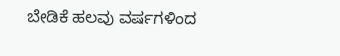ಬೇಡಿಕೆ ಹಲವು ವರ್ಷಗಳಿಂದ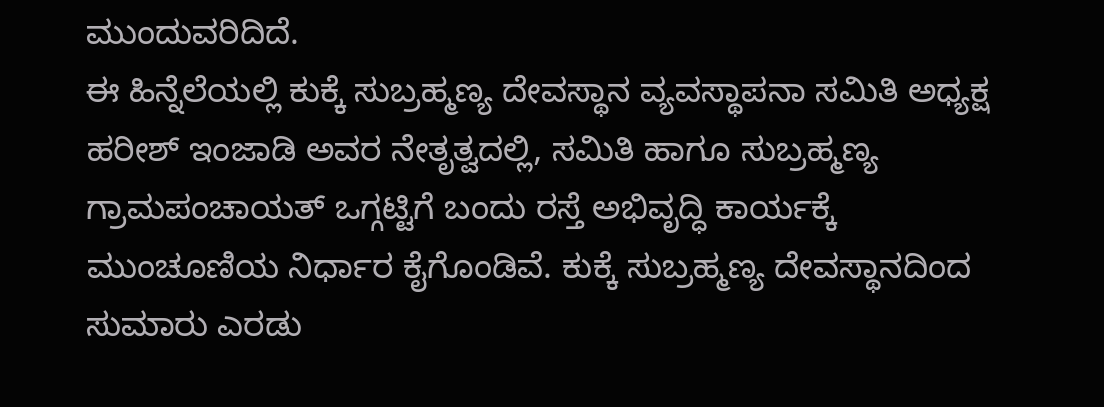ಮುಂದುವರಿದಿದೆ.
ಈ ಹಿನ್ನೆಲೆಯಲ್ಲಿ ಕುಕ್ಕೆ ಸುಬ್ರಹ್ಮಣ್ಯ ದೇವಸ್ಥಾನ ವ್ಯವಸ್ಥಾಪನಾ ಸಮಿತಿ ಅಧ್ಯಕ್ಷ ಹರೀಶ್ ಇಂಜಾಡಿ ಅವರ ನೇತೃತ್ವದಲ್ಲಿ, ಸಮಿತಿ ಹಾಗೂ ಸುಬ್ರಹ್ಮಣ್ಯ ಗ್ರಾಮಪಂಚಾಯತ್ ಒಗ್ಗಟ್ಟಿಗೆ ಬಂದು ರಸ್ತೆ ಅಭಿವೃದ್ಧಿ ಕಾರ್ಯಕ್ಕೆ ಮುಂಚೂಣಿಯ ನಿರ್ಧಾರ ಕೈಗೊಂಡಿವೆ. ಕುಕ್ಕೆ ಸುಬ್ರಹ್ಮಣ್ಯ ದೇವಸ್ಥಾನದಿಂದ ಸುಮಾರು ಎರಡು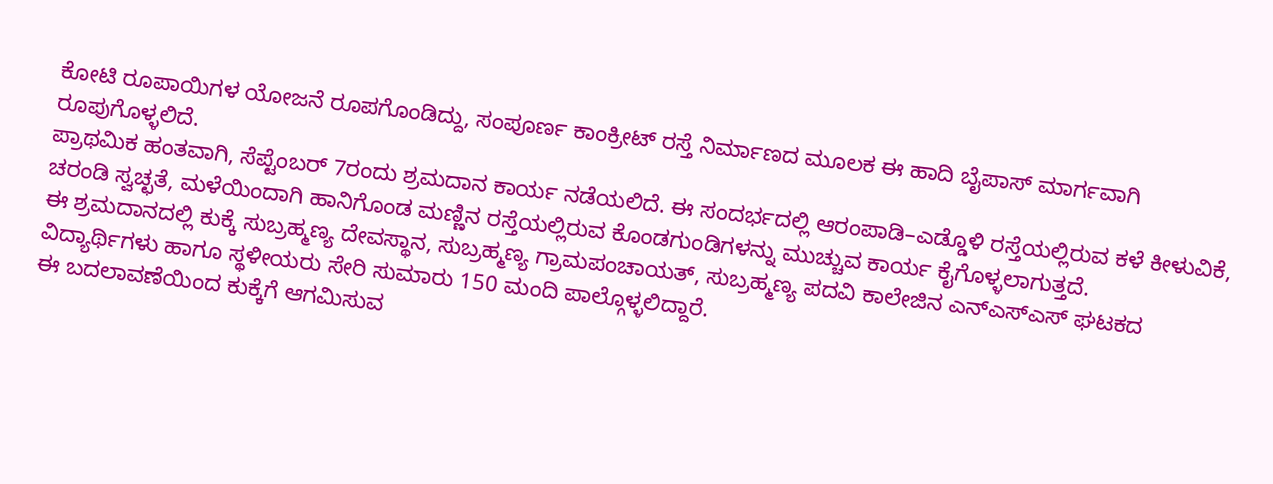ಕೋಟಿ ರೂಪಾಯಿಗಳ ಯೋಜನೆ ರೂಪಗೊಂಡಿದ್ದು, ಸಂಪೂರ್ಣ ಕಾಂಕ್ರೀಟ್ ರಸ್ತೆ ನಿರ್ಮಾಣದ ಮೂಲಕ ಈ ಹಾದಿ ಬೈಪಾಸ್ ಮಾರ್ಗವಾಗಿ ರೂಪುಗೊಳ್ಳಲಿದೆ.
ಪ್ರಾಥಮಿಕ ಹಂತವಾಗಿ, ಸೆಪ್ಟೆಂಬರ್ 7ರಂದು ಶ್ರಮದಾನ ಕಾರ್ಯ ನಡೆಯಲಿದೆ. ಈ ಸಂದರ್ಭದಲ್ಲಿ ಆರಂಪಾಡಿ–ಎಡ್ಡೊಳಿ ರಸ್ತೆಯಲ್ಲಿರುವ ಕಳೆ ಕೀಳುವಿಕೆ, ಚರಂಡಿ ಸ್ವಚ್ಛತೆ, ಮಳೆಯಿಂದಾಗಿ ಹಾನಿಗೊಂಡ ಮಣ್ಣಿನ ರಸ್ತೆಯಲ್ಲಿರುವ ಕೊಂಡಗುಂಡಿಗಳನ್ನು ಮುಚ್ಚುವ ಕಾರ್ಯ ಕೈಗೊಳ್ಳಲಾಗುತ್ತದೆ.
ಈ ಶ್ರಮದಾನದಲ್ಲಿ ಕುಕ್ಕೆ ಸುಬ್ರಹ್ಮಣ್ಯ ದೇವಸ್ಥಾನ, ಸುಬ್ರಹ್ಮಣ್ಯ ಗ್ರಾಮಪಂಚಾಯತ್, ಸುಬ್ರಹ್ಮಣ್ಯ ಪದವಿ ಕಾಲೇಜಿನ ಎನ್ಎಸ್ಎಸ್ ಘಟಕದ ವಿದ್ಯಾರ್ಥಿಗಳು ಹಾಗೂ ಸ್ಥಳೀಯರು ಸೇರಿ ಸುಮಾರು 150 ಮಂದಿ ಪಾಲ್ಗೊಳ್ಳಲಿದ್ದಾರೆ.
ಈ ಬದಲಾವಣೆಯಿಂದ ಕುಕ್ಕೆಗೆ ಆಗಮಿಸುವ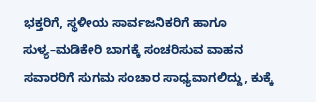ಭಕ್ತರಿಗೆ, ಸ್ಥಳೀಯ ಸಾರ್ವಜನಿಕರಿಗೆ ಹಾಗೂ ಸುಳ್ಯ–ಮಡಿಕೇರಿ ಬಾಗಕ್ಕೆ ಸಂಚರಿಸುವ ವಾಹನ ಸವಾರರಿಗೆ ಸುಗಮ ಸಂಚಾರ ಸಾಧ್ಯವಾಗಲಿದ್ದು, ಕುಕ್ಕೆ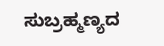ಸುಬ್ರಹ್ಮಣ್ಯದ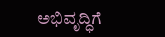ಅಭಿವೃದ್ಧಿಗೆ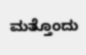ಮತ್ತೊಂದು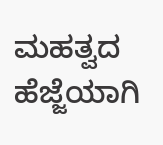ಮಹತ್ವದ ಹೆಜ್ಜೆಯಾಗಿ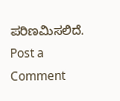ಪರಿಣಮಿಸಲಿದೆ.
Post a Comment